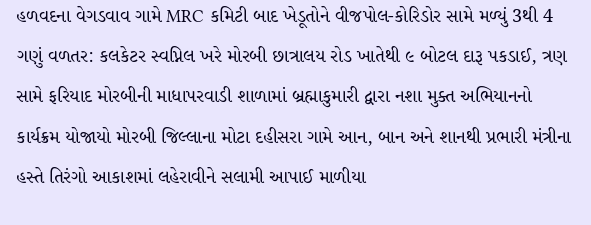હળવદના વેગડવાવ ગામે MRC કમિટી બાદ ખેડૂતોને વીજપોલ-કોરિડોર સામે મળ્યું 3થી 4 ગણું વળતર: કલકેટર સ્વપ્નિલ ખરે મોરબી છાત્રાલય રોડ ખાતેથી ૯ બોટલ દારૂ પકડાઈ, ત્રણ સામે ફરિયાદ મોરબીની માધાપરવાડી શાળામાં બ્રહ્માકુમારી દ્વારા નશા મુક્ત અભિયાનનો કાર્યક્રમ યોજાયો મોરબી જિલ્લાના મોટા દહીસરા ગામે આન, બાન અને શાનથી પ્રભારી મંત્રીના હસ્તે તિરંગો આકાશમાં લહેરાવીને સલામી આપાઈ માળીયા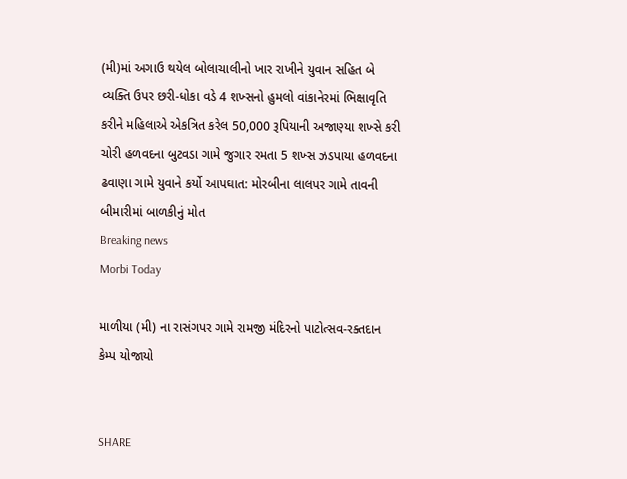(મી)માં અગાઉ થયેલ બોલાચાલીનો ખાર રાખીને યુવાન સહિત બે વ્યક્તિ ઉપર છરી-ધોકા વડે 4 શખ્સનો હુમલો વાંકાનેરમાં ભિક્ષાવૃતિ કરીને મહિલાએ એકત્રિત કરેલ 50,000 રૂપિયાની અજાણ્યા શખ્સે કરી ચોરી હળવદના બુટવડા ગામે જુગાર રમતા 5 શખ્સ ઝડપાયા હળવદના ઢવાણા ગામે યુવાને કર્યો આપઘાત: મોરબીના લાલપર ગામે તાવની બીમારીમાં બાળકીનું મોત
Breaking news
Morbi Today

માળીયા (મી) ના રાસંગપર ગામે રામજી મંદિરનો પાટોત્સવ-રક્તદાન કેમ્પ યોજાયો


SHARE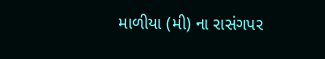માળીયા (મી) ના રાસંગપર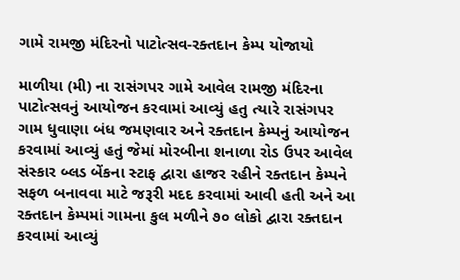ગામે રામજી મંદિરનો પાટોત્સવ-રક્તદાન કેમ્પ યોજાયો

માળીયા (મી) ના રાસંગપર ગામે આવેલ રામજી મંદિરના પાટોત્સવનું આયોજન કરવામાં આવ્યું હતુ ત્યારે રાસંગપર ગામ ધુવાણા બંધ જમણવાર અને રક્તદાન કેમ્પનું આયોજન કરવામાં આવ્યું હતું જેમાં મોરબીના શનાળા રોડ ઉપર આવેલ સંસ્કાર બ્લડ બેંકના સ્ટાફ દ્વારા હાજર રહીને રક્તદાન કેમ્પને સફળ બનાવવા માટે જરૂરી મદદ કરવામાં આવી હતી અને આ રક્તદાન કેમ્પમાં ગામના કુલ મળીને ૭૦ લોકો દ્વારા રક્તદાન કરવામાં આવ્યું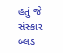હતું જે સંસ્કાર બ્લડ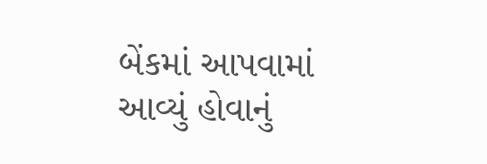બેંકમાં આપવામાં આવ્યું હોવાનું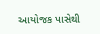આયોજક પાસેથી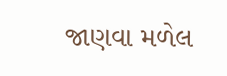જાણવા મળેલ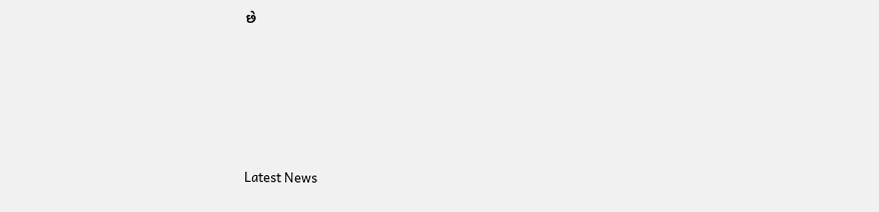છે






Latest News